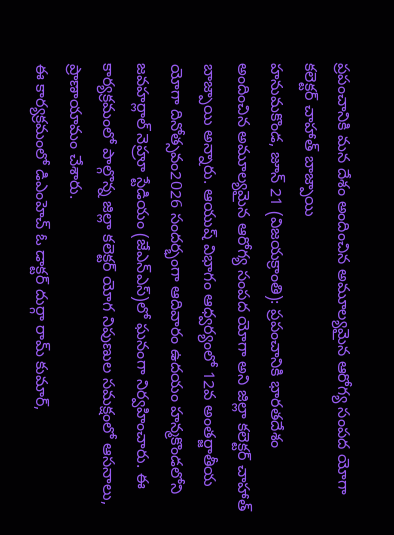ప్రపంచానికి మన దేశం అందించిన అమూల్యమైన ఆరోగ్య సంపద యోగా
కలెక్టర్ చాహాత్ బాజ్పాయి
హనుమకొండ, జూన్ 21 (విజయక్రాంతి): ప్రపంచానికి భారతదేశం అందించిన అమూల్యమైన ఆరోగ్య సంపద యోగా అని జిల్లా కలెక్టర్ చాహాత్ బాజ్పాయి అన్నారు. ఆయుష్ విభాగం ఆధ్వర్యంలో 12వ అంతర్జాతీయ యోగా దినోత్సవం2026 సందర్భంగా ఆదివారం ఉదయం హన్మకొండలోని జవహర్లాల్ నెహ్రూ స్టేడియం (జేఎన్ఎస్)లో ఘనంగా నిర్వహించారు. ఈ కార్యక్రమంలో పాల్గొన్న జిల్లా కలెక్టర్ యోగ నిపుణుల సమక్షంలో ఆసనాలు, ప్రాణాయామం చేశారు.
ఈ కార్యక్రమంలో డిఎంహెచ్ ఓ డాక్టర్ దుర్గా రామ్ కుమార్,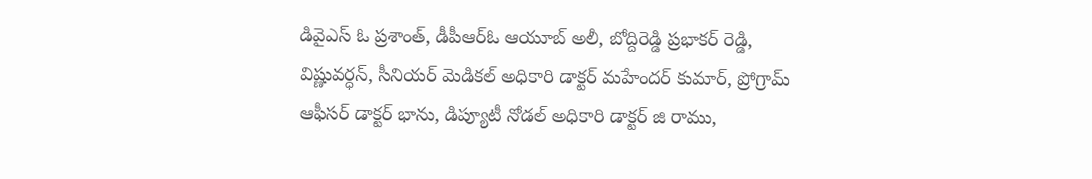డివైఎస్ ఓ ప్రశాంత్, డీపీఆర్ఓ ఆయూబ్ అలీ, బోద్దిరెడ్డి ప్రభాకర్ రెడ్డి, విష్ణువర్ధన్, సీనియర్ మెడికల్ అధికారి డాక్టర్ మహేందర్ కుమార్, ప్రోగ్రామ్ ఆఫీసర్ డాక్టర్ భాను, డిప్యూటీ నోడల్ అధికారి డాక్టర్ జి రాము,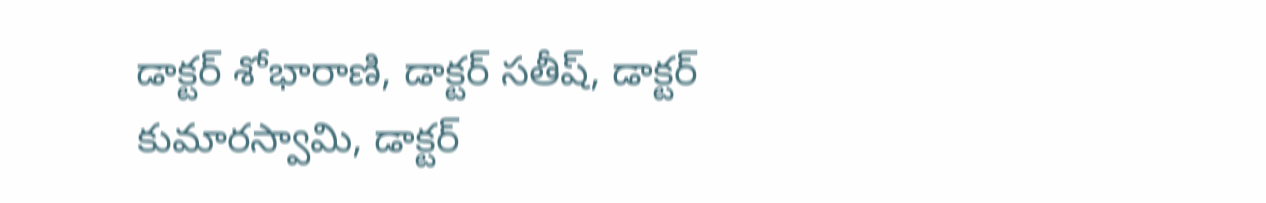డాక్టర్ శోభారాణి, డాక్టర్ సతీష్, డాక్టర్ కుమారస్వామి, డాక్టర్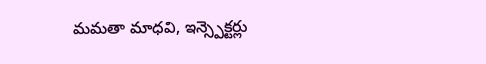మమతా మాధవి, ఇన్స్పెక్టర్లు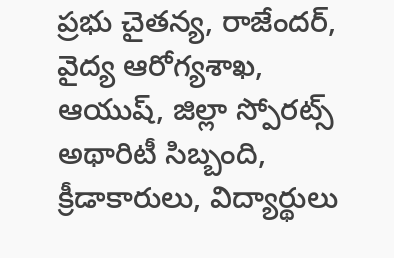ప్రభు చైతన్య, రాజేందర్, వైద్య ఆరోగ్యశాఖ, ఆయుష్, జిల్లా స్పోరట్స్ అథారిటీ సిబ్బంది, క్రీడాకారులు, విద్యార్థులు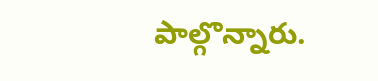పాల్గొన్నారు.